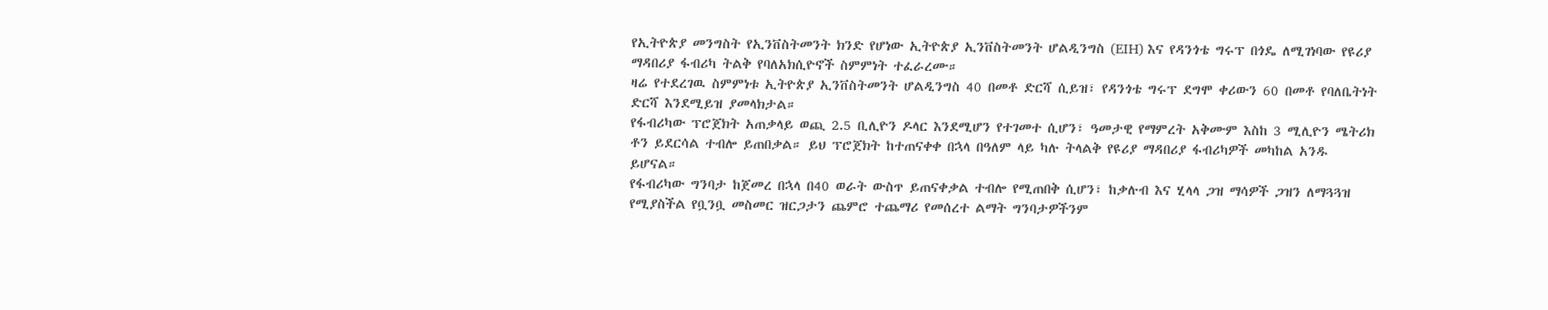የኢትዮጵያ መንግስት የኢንቨስትመንት ክንድ የሆነው ኢትዮጵያ ኢንቨስትመንት ሆልዲንግስ (EIH) እና የዳንጎቴ ግሩፕ በጎዴ ለሚገነባው የዩሪያ ማዳበሪያ ፋብሪካ ትልቅ የባለአክሲዮኖች ስምምነት ተፈራረሙ።
ዛሬ የተደረገዉ ስምምነቱ ኢትዮጵያ ኢንቨስትመንት ሆልዲንግስ 40 በመቶ ድርሻ ሲይዝ፣ የዳንጎቴ ግሩፕ ደግሞ ቀሪውን 60 በመቶ የባለቤትነት ድርሻ እንደሚይዝ ያመላክታል።
የፋብሪካው ፕሮጀክት አጠቃላይ ወጪ 2.5 ቢሊዮን ዶላር እንደሚሆን የተገመተ ሲሆን፣ ዓመታዊ የማምረት አቅሙም እስከ 3 ሚሊዮን ሜትሪክ ቶን ይደርሳል ተብሎ ይጠበቃል። ይህ ፕሮጀክት ከተጠናቀቀ በኋላ በዓለም ላይ ካሉ ትላልቅ የዩሪያ ማዳበሪያ ፋብሪካዎች መካከል አንዱ ይሆናል።
የፋብሪካው ግንባታ ከጀመረ በኋላ በ40 ወራት ውስጥ ይጠናቀቃል ተብሎ የሚጠበቅ ሲሆን፣ ከቃሉብ እና ሂላላ ጋዝ ማሳዎች ጋዝን ለማጓጓዝ የሚያስችል የቧንቧ መስመር ዝርጋታን ጨምሮ ተጨማሪ የመሰረተ ልማት ግንባታዎችንም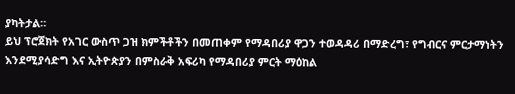ያካትታል።
ይህ ፕሮጀክት የአገር ውስጥ ጋዝ ክምችቶችን በመጠቀም የማዳበሪያ ዋጋን ተወዳዳሪ በማድረግ፣ የግብርና ምርታማነትን እንደሚያሳድግ እና ኢትዮጵያን በምስራቅ አፍሪካ የማዳበሪያ ምርት ማዕከል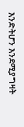እንድትሆን እንደሚያግዛት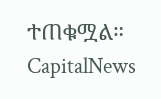ተጠቁሟል።
CapitalNews